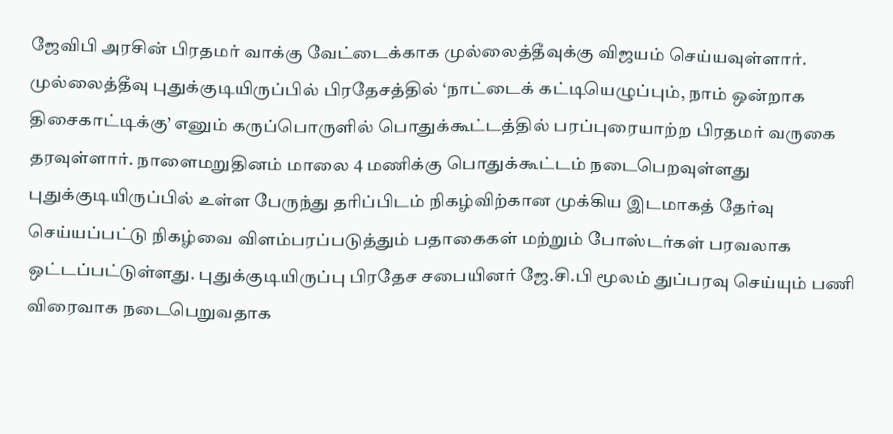ஜேவிபி அரசின் பிரதமர் வாக்கு வேட்டைக்காக முல்லைத்தீவுக்கு விஜயம் செய்யவுள்ளார்.
முல்லைத்தீவு புதுக்குடியிருப்பில் பிரதேசத்தில் ‘நாட்டைக் கட்டியெழுப்பும், நாம் ஒன்றாக திசைகாட்டிக்கு’ எனும் கருப்பொருளில் பொதுக்கூட்டத்தில் பரப்புரையாற்ற பிரதமர் வருகை தரவுள்ளார். நாளைமறுதினம் மாலை 4 மணிக்கு பொதுக்கூட்டம் நடைபெறவுள்ளது புதுக்குடியிருப்பில் உள்ள பேருந்து தரிப்பிடம் நிகழ்விற்கான முக்கிய இடமாகத் தேர்வு செய்யப்பட்டு நிகழ்வை விளம்பரப்படுத்தும் பதாகைகள் மற்றும் போஸ்டர்கள் பரவலாக ஒட்டப்பட்டுள்ளது. புதுக்குடியிருப்பு பிரதேச சபையினர் ஜே.சி.பி மூலம் துப்பரவு செய்யும் பணி விரைவாக நடைபெறுவதாக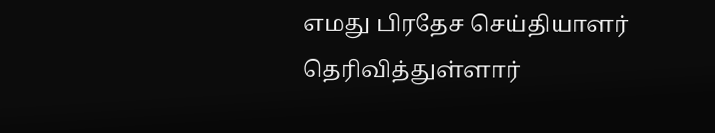எமது பிரதேச செய்தியாளர் தெரிவித்துள்ளார்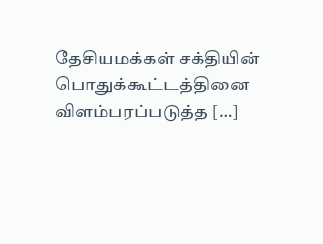தேசியமக்கள் சக்தியின் பொதுக்கூட்டத்தினை விளம்பரப்படுத்த […]